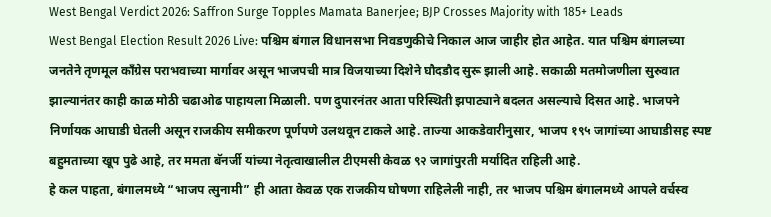West Bengal Verdict 2026: Saffron Surge Topples Mamata Banerjee; BJP Crosses Majority with 185+ Leads
West Bengal Election Result 2026 Live: पश्चिम बंगाल विधानसभा निवडणुकीचे निकाल आज जाहीर होत आहेत. यात पश्चिम बंगालच्या जनतेने तृणमूल काँग्रेस पराभवाच्या मार्गावर असून भाजपची मात्र विजयाच्या दिशेने घौदडौद सुरू झाली आहे. सकाळी मतमोजणीला सुरुवात झाल्यानंतर काही काळ मोठी चढाओढ पाहायला मिळाली. पण दुपारनंतर आता परिस्थिती झपाट्याने बदलत असल्याचे दिसत आहे. भाजपने निर्णायक आघाडी घेतली असून राजकीय समीकरण पूर्णपणे उलथवून टाकले आहे. ताज्या आकडेवारीनुसार, भाजप १९५ जागांच्या आघाडीसह स्पष्ट बहुमताच्या खूप पुढे आहे, तर ममता बॅनर्जी यांच्या नेतृत्वाखालील टीएमसी केवळ ९२ जागांपुरती मर्यादित राहिली आहे.
हे कल पाहता, बंगालमध्ये “भाजप त्सुनामी” ही आता केवळ एक राजकीय घोषणा राहिलेली नाही, तर भाजप पश्चिम बंगालमध्ये आपले वर्चस्व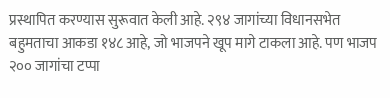प्रस्थापित करण्यास सुरूवात केली आहे. २९४ जागांच्या विधानसभेत बहुमताचा आकडा १४८ आहे, जो भाजपने खूप मागे टाकला आहे. पण भाजप २०० जागांचा टप्पा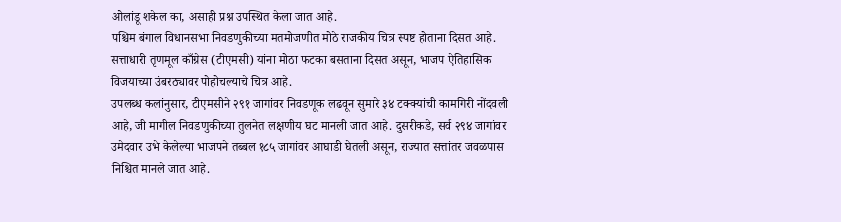ओलांडू शकेल का, असाही प्रश्न उपस्थित केला जात आहे.
पश्चिम बंगाल विधानसभा निवडणुकीच्या मतमोजणीत मोठे राजकीय चित्र स्पष्ट होताना दिसत आहे. सत्ताधारी तृणमूल काँग्रेस (टीएमसी) यांना मोठा फटका बसताना दिसत असून, भाजप ऐतिहासिक विजयाच्या उंबरठ्यावर पोहोचल्याचे चित्र आहे.
उपलब्ध कलांनुसार, टीएमसीने २९१ जागांवर निवडणूक लढवून सुमारे ३४ टक्क्यांची कामगिरी नोंदवली आहे, जी मागील निवडणुकीच्या तुलनेत लक्षणीय घट मानली जात आहे. दुसरीकडे, सर्व २९४ जागांवर उमेदवार उभे केलेल्या भाजपने तब्बल १८५ जागांवर आघाडी घेतली असून, राज्यात सत्तांतर जवळपास निश्चित मानले जात आहे.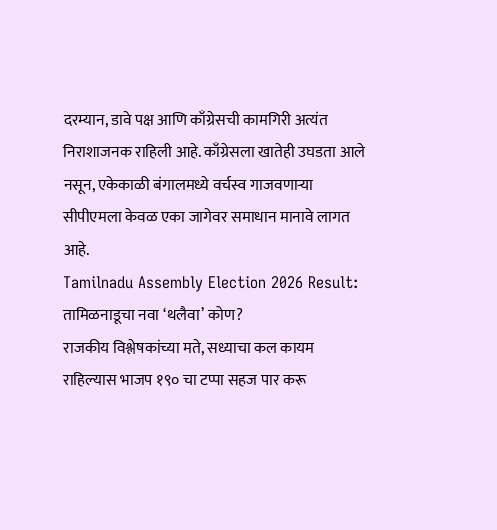दरम्यान, डावे पक्ष आणि काँग्रेसची कामगिरी अत्यंत निराशाजनक राहिली आहे. काँग्रेसला खातेही उघडता आले नसून, एकेकाळी बंगालमध्ये वर्चस्व गाजवणाऱ्या सीपीएमला केवळ एका जागेवर समाधान मानावे लागत आहे.
Tamilnadu Assembly Election 2026 Result: तामिळनाडूचा नवा ‘थलैवा’ कोण?
राजकीय विश्लेषकांच्या मते, सध्याचा कल कायम राहिल्यास भाजप १९० चा टप्पा सहज पार करू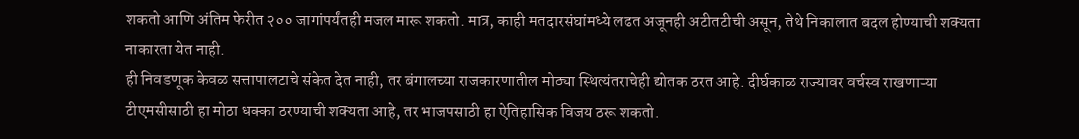शकतो आणि अंतिम फेरीत २०० जागांपर्यंतही मजल मारू शकतो. मात्र, काही मतदारसंघांमध्ये लढत अजूनही अटीतटीची असून, तेथे निकालात बदल होण्याची शक्यता नाकारता येत नाही.
ही निवडणूक केवळ सत्तापालटाचे संकेत देत नाही, तर बंगालच्या राजकारणातील मोठ्या स्थित्यंतराचेही द्योतक ठरत आहे. दीर्घकाळ राज्यावर वर्चस्व राखणाऱ्या टीएमसीसाठी हा मोठा धक्का ठरण्याची शक्यता आहे, तर भाजपसाठी हा ऐतिहासिक विजय ठरू शकतो.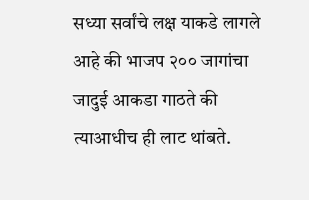सध्या सर्वांचे लक्ष याकडे लागले आहे की भाजप २०० जागांचा जादुई आकडा गाठते की त्याआधीच ही लाट थांबते.